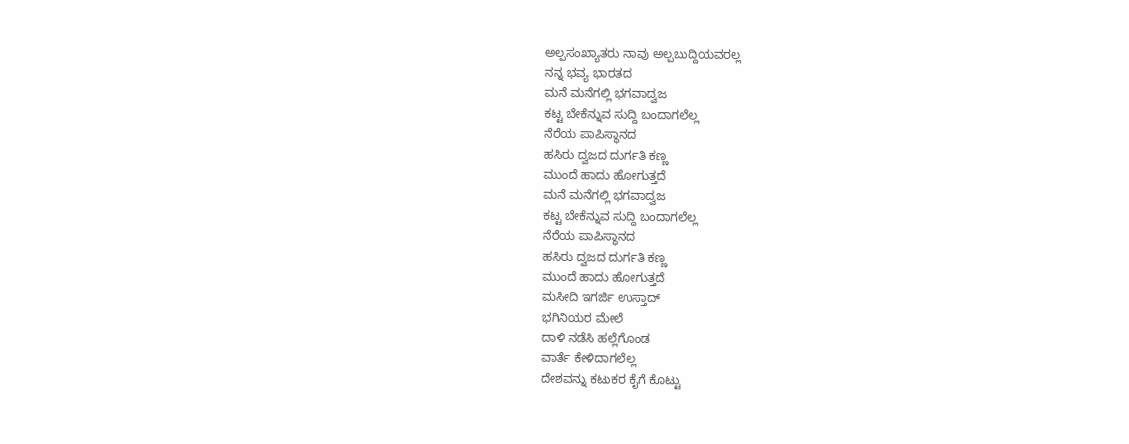ಅಲ್ಪಸಂಖ್ಯಾತರು ನಾವು ಅಲ್ಪಬುದ್ದಿಯವರಲ್ಲ
ನನ್ನ ಭವ್ಯ ಭಾರತದ
ಮನೆ ಮನೆಗಲ್ಲಿ ಭಗವಾದ್ವಜ
ಕಟ್ಟ ಬೇಕೆನ್ನುವ ಸುದ್ದಿ ಬಂದಾಗಲೆಲ್ಲ
ನೆರೆಯ ಪಾಪಿಸ್ಥಾನದ
ಹಸಿರು ದ್ವಜದ ದುರ್ಗತಿ ಕಣ್ಣ
ಮುಂದೆ ಹಾದು ಹೋಗುತ್ತದೆ
ಮನೆ ಮನೆಗಲ್ಲಿ ಭಗವಾದ್ವಜ
ಕಟ್ಟ ಬೇಕೆನ್ನುವ ಸುದ್ದಿ ಬಂದಾಗಲೆಲ್ಲ
ನೆರೆಯ ಪಾಪಿಸ್ಥಾನದ
ಹಸಿರು ದ್ವಜದ ದುರ್ಗತಿ ಕಣ್ಣ
ಮುಂದೆ ಹಾದು ಹೋಗುತ್ತದೆ
ಮಸೀದಿ ಇಗರ್ಜಿ ಉಸ್ತಾದ್
ಭಗಿನಿಯರ ಮೇಲೆ
ದಾಳಿ ನಡೆಸಿ ಹಲ್ಲೆಗೊಂಡ
ವಾರ್ತೆ ಕೇಳಿದಾಗಲೆಲ್ಲ
ದೇಶವನ್ನು ಕಟುಕರ ಕೈಗೆ ಕೊಟ್ಟು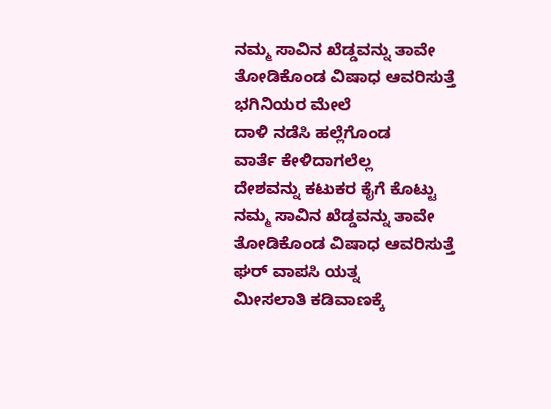ನಮ್ಮ ಸಾವಿನ ಖೆಡ್ಡವನ್ನು ತಾವೇ
ತೋಡಿಕೊಂಡ ವಿಷಾಧ ಆವರಿಸುತ್ತೆ
ಭಗಿನಿಯರ ಮೇಲೆ
ದಾಳಿ ನಡೆಸಿ ಹಲ್ಲೆಗೊಂಡ
ವಾರ್ತೆ ಕೇಳಿದಾಗಲೆಲ್ಲ
ದೇಶವನ್ನು ಕಟುಕರ ಕೈಗೆ ಕೊಟ್ಟು
ನಮ್ಮ ಸಾವಿನ ಖೆಡ್ಡವನ್ನು ತಾವೇ
ತೋಡಿಕೊಂಡ ವಿಷಾಧ ಆವರಿಸುತ್ತೆ
ಘರ್ ವಾಪಸಿ ಯತ್ನ
ಮೀಸಲಾತಿ ಕಡಿವಾಣಕ್ಕೆ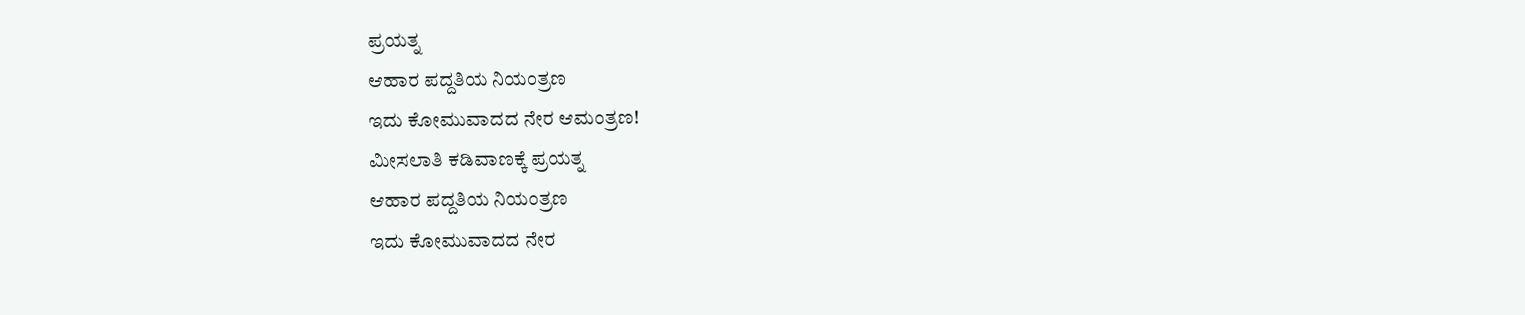ಪ್ರಯತ್ನ
ಆಹಾರ ಪದ್ದತಿಯ ನಿಯಂತ್ರಣ
ಇದು ಕೋಮುವಾದದ ನೇರ ಆಮಂತ್ರಣ!
ಮೀಸಲಾತಿ ಕಡಿವಾಣಕ್ಕೆ ಪ್ರಯತ್ನ
ಆಹಾರ ಪದ್ದತಿಯ ನಿಯಂತ್ರಣ
ಇದು ಕೋಮುವಾದದ ನೇರ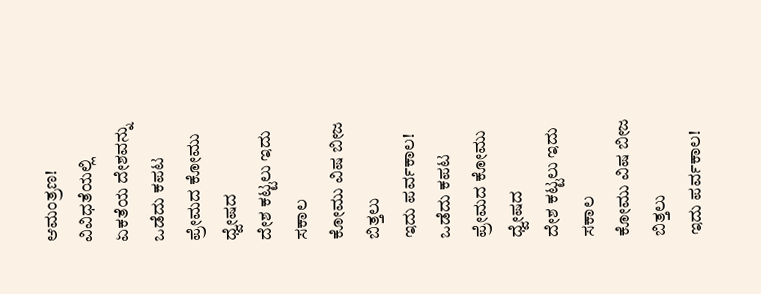ಆಮಂತ್ರಣ!
ವಿವಿಧತೆಯಲ್ಲಿ ಏಕತೆಯ ದೇಶವನ್ನು
ಒಡೆದು ಕಪಟ ಪ್ರೇಮದ ಕೋಮು ಧ್ವೇಷದ
ದೇಶ ಕಟ್ಟಲು ಇದು ಸಕಾಲ
ಕೋಮು ವಿಷ ಬೀಜ ಬಿತ್ತಲು
ಇದು ಪರ್ವಕಾಲ!
ಒಡೆದು ಕಪಟ ಪ್ರೇಮದ ಕೋಮು ಧ್ವೇಷದ
ದೇಶ ಕಟ್ಟಲು ಇದು ಸಕಾಲ
ಕೋಮು ವಿಷ ಬೀಜ ಬಿತ್ತಲು
ಇದು ಪರ್ವಕಾಲ!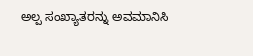ಅಲ್ಪ ಸಂಖ್ಯಾತರನ್ನು ಅವಮಾನಿಸಿ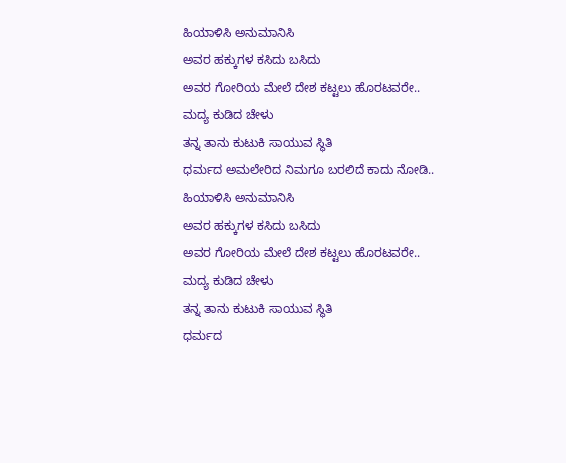ಹಿಯಾಳಿಸಿ ಅನುಮಾನಿಸಿ
ಅವರ ಹಕ್ಕುಗಳ ಕಸಿದು ಬಸಿದು
ಅವರ ಗೋರಿಯ ಮೇಲೆ ದೇಶ ಕಟ್ಟಲು ಹೊರಟವರೇ..
ಮದ್ಯ ಕುಡಿದ ಚೇಳು
ತನ್ನ ತಾನು ಕುಟುಕಿ ಸಾಯುವ ಸ್ಥಿತಿ
ಧರ್ಮದ ಅಮಲೇರಿದ ನಿಮಗೂ ಬರಲಿದೆ ಕಾದು ನೋಡಿ..
ಹಿಯಾಳಿಸಿ ಅನುಮಾನಿಸಿ
ಅವರ ಹಕ್ಕುಗಳ ಕಸಿದು ಬಸಿದು
ಅವರ ಗೋರಿಯ ಮೇಲೆ ದೇಶ ಕಟ್ಟಲು ಹೊರಟವರೇ..
ಮದ್ಯ ಕುಡಿದ ಚೇಳು
ತನ್ನ ತಾನು ಕುಟುಕಿ ಸಾಯುವ ಸ್ಥಿತಿ
ಧರ್ಮದ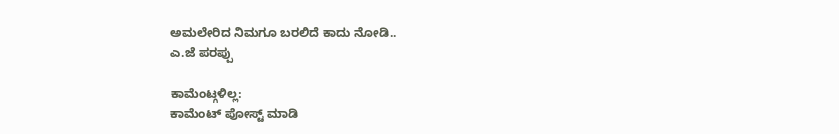ಅಮಲೇರಿದ ನಿಮಗೂ ಬರಲಿದೆ ಕಾದು ನೋಡಿ..
ಎ.ಜೆ ಪರಪ್ಪು

ಕಾಮೆಂಟ್ಗಳಿಲ್ಲ:
ಕಾಮೆಂಟ್ ಪೋಸ್ಟ್ ಮಾಡಿ